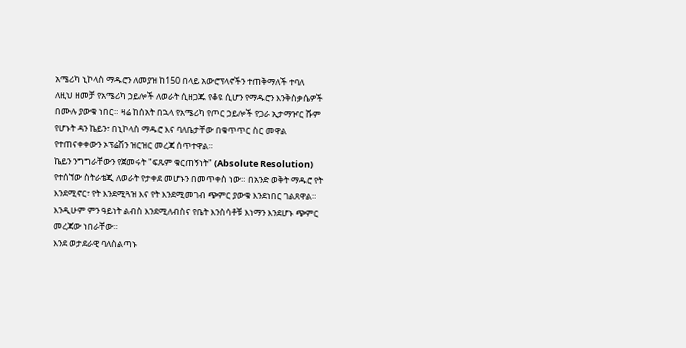አሜሪካ ኒኮላስ ማዱሮን ለመያዝ ከ150 በላይ አውሮፕላኖችን ተጠቅማለች ተባለ
ለዚህ ዘመቻ የአሜሪካ ኃይሎች ለወራት ሲዘጋጁ የቆዩ ሲሆን የማዱሮን እንቅስቃሴዎች በሙሉ ያውቁ ነበር። ዛሬ ከሰአት በኋላ የአሜሪካ የጦር ኃይሎች የጋራ ኢታማዦር ሹም የሆኑት ዳን ኬይን፣ በኒኮላስ ማዱሮ እና ባለቤታቸው በቁጥጥር ስር መዋል የተጠናቀቀውን ኦፕሬሽን ዝርዝር መረጃ ሰጥተዋል።
ኬይን ንግግራቸውን የጀመሩት "ፍጹም ቁርጠኝነት" (Absolute Resolution) የተሰኘው ስትራቴጂ ለወራት የታቀደ መሆኑን በመጥቀስ ነው። በአንድ ወቅት ማዱሮ የት እንደሚኖር፣ የት እንደሚጓዝ እና የት እንደሚመገብ ጭምር ያውቁ እንደነበር ገልጸዋል።
እንዲሁም ምን ዓይነት ልብስ እንደሚለብስና የቤት እንስሳቶቹ እነማን እንደሆኑ ጭምር መረጃው ነበራቸው።
እንደ ወታደራዊ ባለስልጣኑ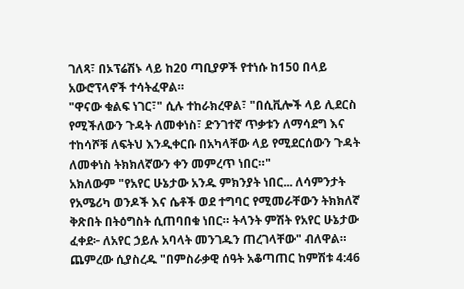ገለጻ፣ በኦፕሬሽኑ ላይ ከ20 ጣቢያዎች የተነሱ ከ150 በላይ አውሮፕላኖች ተሳትፈዋል።
"ዋናው ቁልፍ ነገር፣" ሲሉ ተከራክረዋል፣ "በሲቪሎች ላይ ሊደርስ የሚችለውን ጉዳት ለመቀነስ፣ ድንገተኛ ጥቃቱን ለማሳደግ እና ተከሳሾቹ ለፍትህ እንዲቀርቡ በአካላቸው ላይ የሚደርሰውን ጉዳት ለመቀነስ ትክክለኛውን ቀን መምረጥ ነበር።"
አክለውም "የአየር ሁኔታው አንዱ ምክንያት ነበር... ለሳምንታት የአሜሪካ ወንዶች እና ሴቶች ወደ ተግባር የሚመራቸውን ትክክለኛ ቅጽበት በትዕግስት ሲጠባበቁ ነበር። ትላንት ምሽት የአየር ሁኔታው ፈቀደ፦ ለአየር ኃይሉ አባላት መንገዱን ጠረገላቸው" ብለዋል።
ጨምረው ሲያስረዱ "በምስራቃዊ ሰዓት አቆጣጠር ከምሽቱ 4:46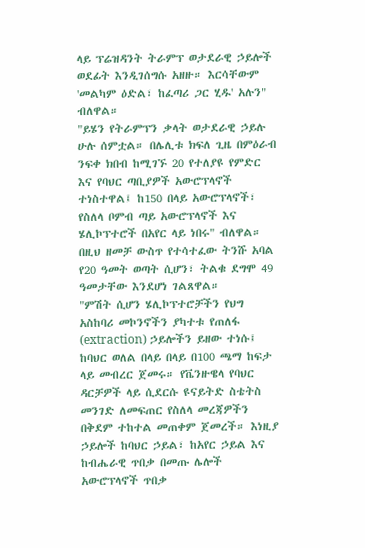ላይ ፕሬዝዳንት ትራምፕ ወታደራዊ ኃይሎች ወደፊት እንዲገሰግሱ አዘዙ። እርሳቸውም 'መልካም ዕድል፣ ከፈጣሪ ጋር ሂዱ' አሉን" ብለዋል።
"ይሄን የትራምፕን ቃላት ወታደራዊ ኃይሉ ሁሉ ሰምቷል። በሌሊቱ ክፍለ ጊዜ በምዕራብ ንፍቀ ክበብ ከሚገኙ 20 የተለያዩ የምድር እና የባህር ጣቢያዎች አውሮፕላኖች ተነስተዋል፤ ከ150 በላይ አውሮፕላኖች፣ የስለላ ቦምብ ጣይ አውሮፕላኖች እና ሄሊኮፕተሮች በአየር ላይ ነበሩ" ብለዋል።
በዚህ ዘመቻ ውስጥ የተሳተፈው ትንሹ አባል የ20 ዓመት ወጣት ሲሆን፣ ትልቁ ደግሞ 49 ዓመታቸው እንደሆነ ገልጸዋል።
"ምሽት ሲሆን ሄሊኮፕተሮቻችን የህግ አስከባሪ መኮንኖችን ያካተቱ የጠለፋ (extraction) ኃይሎችን ይዘው ተነሱ፤ ከባህር ወለል በላይ በላይ በ100 ጫማ ከፍታ ላይ መብረር ጀመሩ። የቬንዙዌላ የባህር ዳርቻዎች ላይ ሲደርሱ ዩናይትድ ስቴትስ መንገድ ለመፍጠር የስለላ መረጃዎችን በቅደም ተከተል መጠቀም ጀመረች። እነዚያ ኃይሎች ከባህር ኃይል፣ ከአየር ኃይል እና ከብሔራዊ ጥበቃ በመጡ ሌሎች አውሮፕላኖች ጥበቃ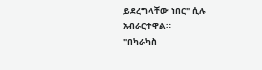ይደረግላቸው ነበር" ሲሉ አብራርተዋል።
"በካራካስ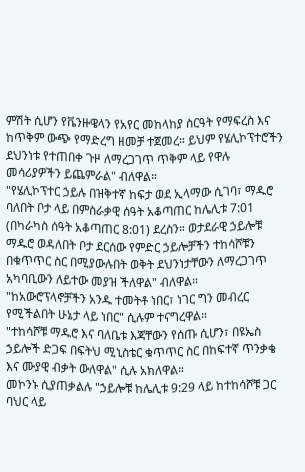ምሽት ሲሆን የቬንዙዌላን የአየር መከላከያ ስርዓት የማፍረስ እና ከጥቅም ውጭ የማድረግ ዘመቻ ተጀመረ። ይህም የሄሊኮፕተሮችን ደህንነቱ የተጠበቀ ጉዞ ለማረጋገጥ ጥቅም ላይ የዋሉ መሳሪያዎችን ይጨምራል" ብለዋል።
"የሄሊኮፕተር ኃይሉ በዝቅተኛ ከፍታ ወደ ኢላማው ሲገባ፣ ማዱሮ ባለበት ቦታ ላይ በምስራቃዊ ሰዓት አቆጣጠር ከሌሊቱ 7:01 (በካራካስ ሰዓት አቆጣጠር 8:01) ደረስን። ወታደራዊ ኃይሎቹ ማዱሮ ወዳለበት ቦታ ደርሰው የምድር ኃይሎቻችን ተከሳሾቹን በቁጥጥር ስር በሚያውሉበት ወቅት ደህንነታቸውን ለማረጋገጥ አካባቢውን ለይተው መያዝ ችለዋል" ብለዋል።
"ከአውሮፕላኖቻችን አንዱ ተመትቶ ነበር፣ ነገር ግን መብረር የሚችልበት ሁኔታ ላይ ነበር" ሲሉም ተናግረዋል።
"ተከሳሾቹ ማዱሮ እና ባለቤቱ እጃቸውን የሰጡ ሲሆን፣ በዩኤስ ኃይሎች ድጋፍ በፍትህ ሚኒስቴር ቁጥጥር ስር በከፍተኛ ጥንቃቄ እና ሙያዊ ብቃት ውለዋል" ሲሉ አክለዋል።
መኮንኑ ሲያጠቃልሉ "ኃይሎቹ ከሌሊቱ 9:29 ላይ ከተከሳሾቹ ጋር ባህር ላይ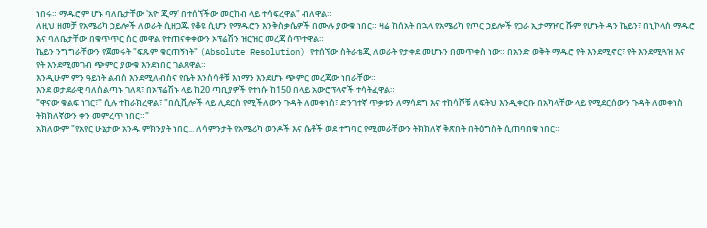ነበሩ። ማዱሮም ሆኑ ባለቤታቸው 'አዮ ጂማ' በተሰኘችው መርከብ ላይ ተሳፍረዋል" ብለዋል።
ለዚህ ዘመቻ የአሜሪካ ኃይሎች ለወራት ሲዘጋጁ የቆዩ ሲሆን የማዱሮን እንቅስቃሴዎች በሙሉ ያውቁ ነበር። ዛሬ ከሰአት በኋላ የአሜሪካ የጦር ኃይሎች የጋራ ኢታማዦር ሹም የሆኑት ዳን ኬይን፣ በኒኮላስ ማዱሮ እና ባለቤታቸው በቁጥጥር ስር መዋል የተጠናቀቀውን ኦፕሬሽን ዝርዝር መረጃ ሰጥተዋል።
ኬይን ንግግራቸውን የጀመሩት "ፍጹም ቁርጠኝነት" (Absolute Resolution) የተሰኘው ስትራቴጂ ለወራት የታቀደ መሆኑን በመጥቀስ ነው። በአንድ ወቅት ማዱሮ የት እንደሚኖር፣ የት እንደሚጓዝ እና የት እንደሚመገብ ጭምር ያውቁ እንደነበር ገልጸዋል።
እንዲሁም ምን ዓይነት ልብስ እንደሚለብስና የቤት እንስሳቶቹ እነማን እንደሆኑ ጭምር መረጃው ነበራቸው።
እንደ ወታደራዊ ባለስልጣኑ ገለጻ፣ በኦፕሬሽኑ ላይ ከ20 ጣቢያዎች የተነሱ ከ150 በላይ አውሮፕላኖች ተሳትፈዋል።
"ዋናው ቁልፍ ነገር፣" ሲሉ ተከራክረዋል፣ "በሲቪሎች ላይ ሊደርስ የሚችለውን ጉዳት ለመቀነስ፣ ድንገተኛ ጥቃቱን ለማሳደግ እና ተከሳሾቹ ለፍትህ እንዲቀርቡ በአካላቸው ላይ የሚደርሰውን ጉዳት ለመቀነስ ትክክለኛውን ቀን መምረጥ ነበር።"
አክለውም "የአየር ሁኔታው አንዱ ምክንያት ነበር... ለሳምንታት የአሜሪካ ወንዶች እና ሴቶች ወደ ተግባር የሚመራቸውን ትክክለኛ ቅጽበት በትዕግስት ሲጠባበቁ ነበር።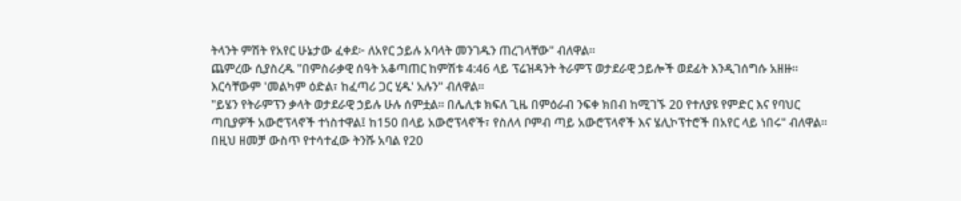ትላንት ምሽት የአየር ሁኔታው ፈቀደ፦ ለአየር ኃይሉ አባላት መንገዱን ጠረገላቸው" ብለዋል።
ጨምረው ሲያስረዱ "በምስራቃዊ ሰዓት አቆጣጠር ከምሽቱ 4:46 ላይ ፕሬዝዳንት ትራምፕ ወታደራዊ ኃይሎች ወደፊት እንዲገሰግሱ አዘዙ። እርሳቸውም 'መልካም ዕድል፣ ከፈጣሪ ጋር ሂዱ' አሉን" ብለዋል።
"ይሄን የትራምፕን ቃላት ወታደራዊ ኃይሉ ሁሉ ሰምቷል። በሌሊቱ ክፍለ ጊዜ በምዕራብ ንፍቀ ክበብ ከሚገኙ 20 የተለያዩ የምድር እና የባህር ጣቢያዎች አውሮፕላኖች ተነስተዋል፤ ከ150 በላይ አውሮፕላኖች፣ የስለላ ቦምብ ጣይ አውሮፕላኖች እና ሄሊኮፕተሮች በአየር ላይ ነበሩ" ብለዋል።
በዚህ ዘመቻ ውስጥ የተሳተፈው ትንሹ አባል የ20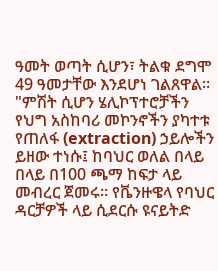ዓመት ወጣት ሲሆን፣ ትልቁ ደግሞ 49 ዓመታቸው እንደሆነ ገልጸዋል።
"ምሽት ሲሆን ሄሊኮፕተሮቻችን የህግ አስከባሪ መኮንኖችን ያካተቱ የጠለፋ (extraction) ኃይሎችን ይዘው ተነሱ፤ ከባህር ወለል በላይ በላይ በ100 ጫማ ከፍታ ላይ መብረር ጀመሩ። የቬንዙዌላ የባህር ዳርቻዎች ላይ ሲደርሱ ዩናይትድ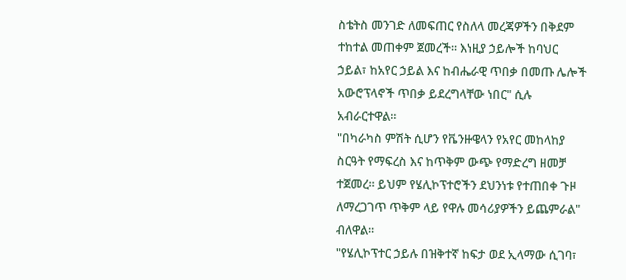ስቴትስ መንገድ ለመፍጠር የስለላ መረጃዎችን በቅደም ተከተል መጠቀም ጀመረች። እነዚያ ኃይሎች ከባህር ኃይል፣ ከአየር ኃይል እና ከብሔራዊ ጥበቃ በመጡ ሌሎች አውሮፕላኖች ጥበቃ ይደረግላቸው ነበር" ሲሉ አብራርተዋል።
"በካራካስ ምሽት ሲሆን የቬንዙዌላን የአየር መከላከያ ስርዓት የማፍረስ እና ከጥቅም ውጭ የማድረግ ዘመቻ ተጀመረ። ይህም የሄሊኮፕተሮችን ደህንነቱ የተጠበቀ ጉዞ ለማረጋገጥ ጥቅም ላይ የዋሉ መሳሪያዎችን ይጨምራል" ብለዋል።
"የሄሊኮፕተር ኃይሉ በዝቅተኛ ከፍታ ወደ ኢላማው ሲገባ፣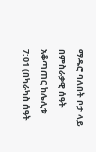ማዱሮ ባለበት ቦታ ላይ በምስራቃዊ ሰዓት አቆጣጠር ከሌሊቱ 7:01 (በካራካስ ሰዓት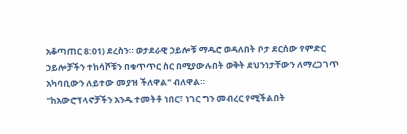አቆጣጠር 8:01) ደረስን። ወታደራዊ ኃይሎቹ ማዱሮ ወዳለበት ቦታ ደርሰው የምድር ኃይሎቻችን ተከሳሾቹን በቁጥጥር ስር በሚያውሉበት ወቅት ደህንነታቸውን ለማረጋገጥ አካባቢውን ለይተው መያዝ ችለዋል" ብለዋል።
"ከአውሮፕላኖቻችን አንዱ ተመትቶ ነበር፣ ነገር ግን መብረር የሚችልበት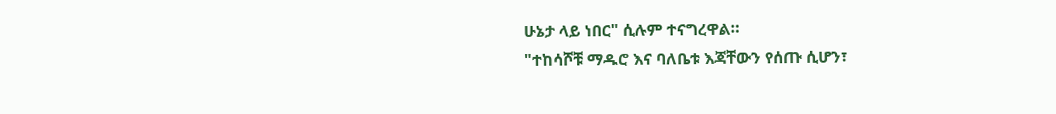ሁኔታ ላይ ነበር" ሲሉም ተናግረዋል።
"ተከሳሾቹ ማዱሮ እና ባለቤቱ እጃቸውን የሰጡ ሲሆን፣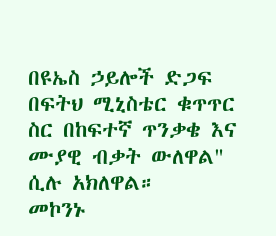በዩኤስ ኃይሎች ድጋፍ በፍትህ ሚኒስቴር ቁጥጥር ስር በከፍተኛ ጥንቃቄ እና ሙያዊ ብቃት ውለዋል" ሲሉ አክለዋል።
መኮንኑ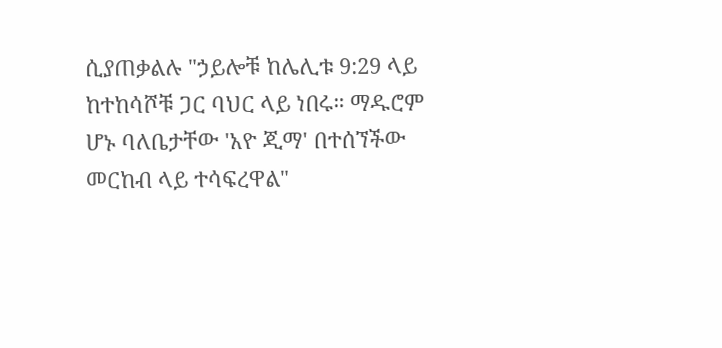ሲያጠቃልሉ "ኃይሎቹ ከሌሊቱ 9:29 ላይ ከተከሳሾቹ ጋር ባህር ላይ ነበሩ። ማዱሮም ሆኑ ባለቤታቸው 'አዮ ጂማ' በተሰኘችው መርከብ ላይ ተሳፍረዋል"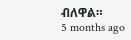ብለዋል።
5 months ago